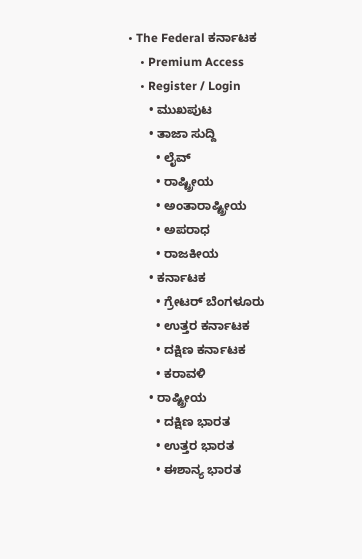• The Federal ಕರ್ನಾಟಕ
    • Premium Access
    • Register / Login
      • ಮುಖಪುಟ
      • ತಾಜಾ ಸುದ್ದಿ
        • ಲೈವ್‌
        • ರಾಷ್ಟ್ರೀಯ
        • ಅಂತಾರಾಷ್ಟ್ರೀಯ
        • ಅಪರಾಧ
        • ರಾಜಕೀಯ
      • ಕರ್ನಾಟಕ
        • ಗ್ರೇಟರ್ ಬೆಂಗಳೂರು
        • ಉತ್ತರ ಕರ್ನಾಟಕ
        • ದಕ್ಷಿಣ ಕರ್ನಾಟಕ
        • ಕರಾವಳಿ
      • ರಾಷ್ಟ್ರೀಯ
        • ದಕ್ಷಿಣ ಭಾರತ
        • ಉತ್ತರ ಭಾರತ
        • ಈಶಾನ್ಯ ಭಾರತ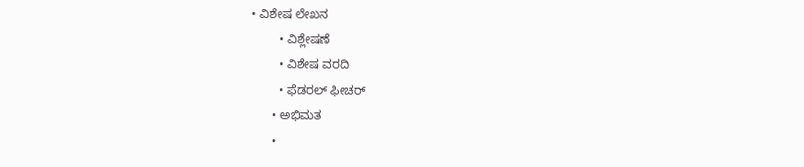• ವಿಶೇಷ ಲೇಖನ
        • ವಿಶ್ಲೇಷಣೆ
        • ವಿಶೇಷ ವರದಿ
        • ಫೆಡರಲ್ ಫೀಚರ್
      • ಅಭಿಮತ
      •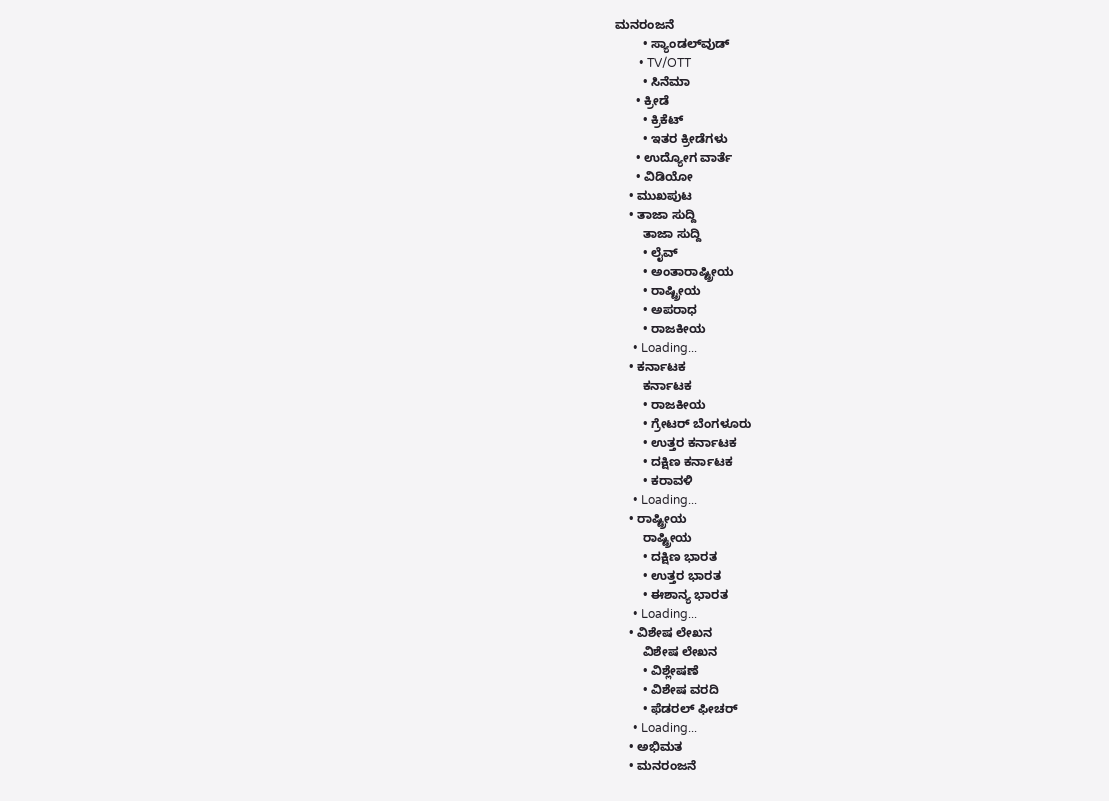ಮನರಂಜನೆ
        • ಸ್ಯಾಂಡಲ್‌ವುಡ್
        • TV/OTT
        • ಸಿನೆಮಾ
      • ಕ್ರೀಡೆ
        • ಕ್ರಿಕೆಟ್
        • ಇತರ ಕ್ರೀಡೆಗಳು
      • ಉದ್ಯೋಗ ವಾರ್ತೆ
      • ವಿಡಿಯೋ
    • ಮುಖಪುಟ
    • ತಾಜಾ ಸುದ್ದಿ
        ತಾಜಾ ಸುದ್ದಿ
        • ಲೈವ್‌
        • ಅಂತಾರಾಷ್ಟ್ರೀಯ
        • ರಾಷ್ಟ್ರೀಯ
        • ಅಪರಾಧ
        • ರಾಜಕೀಯ
      • Loading...
    • ಕರ್ನಾಟಕ
        ಕರ್ನಾಟಕ
        • ರಾಜಕೀಯ
        • ಗ್ರೇಟರ್ ಬೆಂಗಳೂರು
        • ಉತ್ತರ ಕರ್ನಾಟಕ
        • ದಕ್ಷಿಣ ಕರ್ನಾಟಕ
        • ಕರಾವಳಿ
      • Loading...
    • ರಾಷ್ಟ್ರೀಯ
        ರಾಷ್ಟ್ರೀಯ
        • ದಕ್ಷಿಣ ಭಾರತ
        • ಉತ್ತರ ಭಾರತ
        • ಈಶಾನ್ಯ ಭಾರತ
      • Loading...
    • ವಿಶೇಷ ಲೇಖನ
        ವಿಶೇಷ ಲೇಖನ
        • ವಿಶ್ಲೇಷಣೆ
        • ವಿಶೇಷ ವರದಿ
        • ಫೆಡರಲ್ ಫೀಚರ್
      • Loading...
    • ಅಭಿಮತ
    • ಮನರಂಜನೆ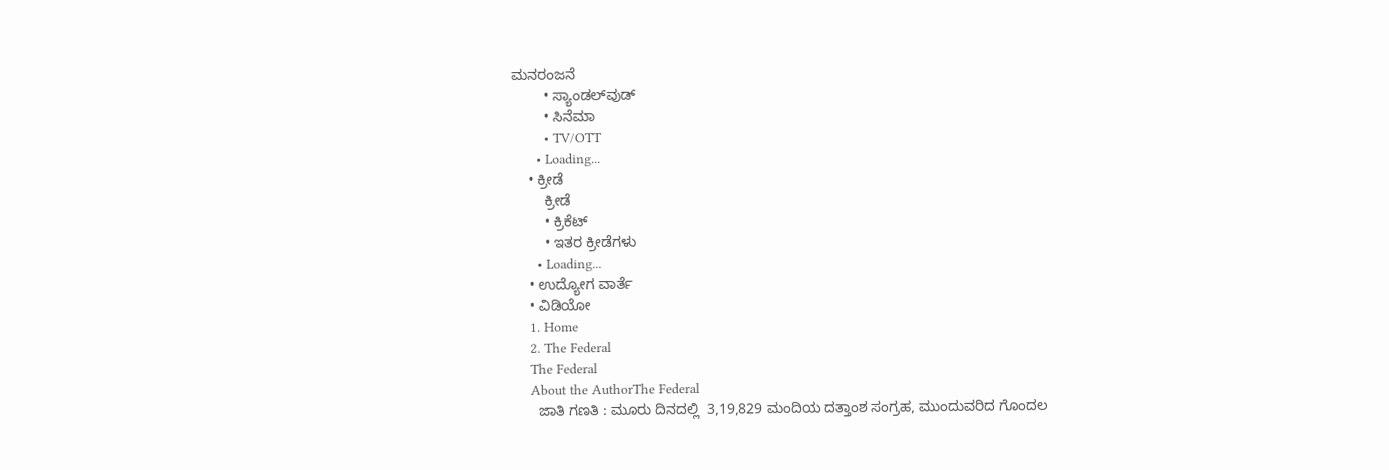ಮನರಂಜನೆ
        • ಸ್ಯಾಂಡಲ್‌ವುಡ್
        • ಸಿನೆಮಾ
        • TV/OTT
      • Loading...
    • ಕ್ರೀಡೆ
        ಕ್ರೀಡೆ
        • ಕ್ರಿಕೆಟ್
        • ಇತರ ಕ್ರೀಡೆಗಳು
      • Loading...
    • ಉದ್ಯೋಗ ವಾರ್ತೆ
    • ವಿಡಿಯೋ
    1. Home
    2. The Federal
    The Federal
    About the AuthorThe Federal
      ಜಾತಿ ಗಣತಿ : ಮೂರು ದಿನದಲ್ಲಿ  3,19,829 ಮಂದಿಯ ದತ್ತಾಂಶ ಸಂಗ್ರಹ, ಮುಂದುವರಿದ ಗೊಂದಲ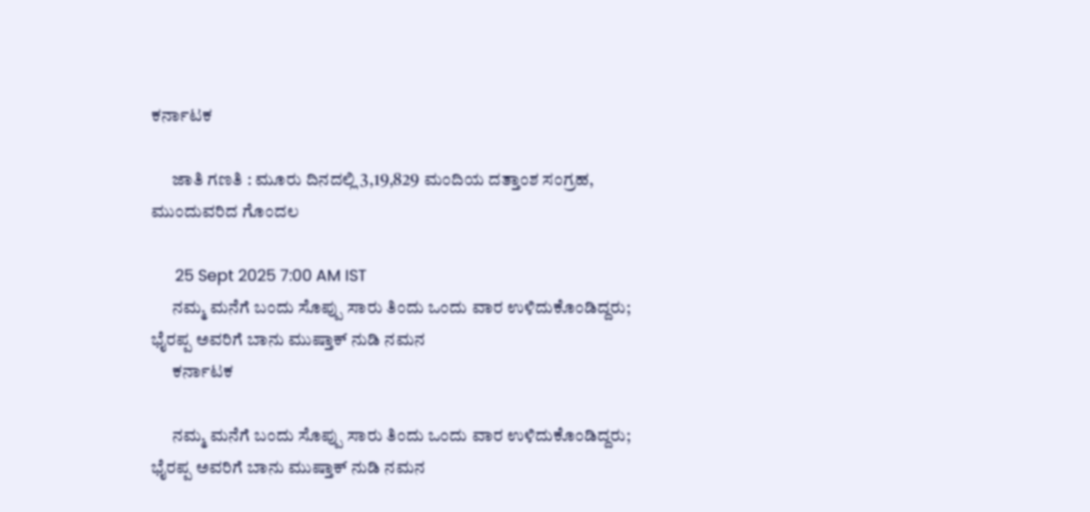ಕರ್ನಾಟಕ

      ಜಾತಿ ಗಣತಿ : ಮೂರು ದಿನದಲ್ಲಿ 3,19,829 ಮಂದಿಯ ದತ್ತಾಂಶ ಸಂಗ್ರಹ, ಮುಂದುವರಿದ ಗೊಂದಲ

      25 Sept 2025 7:00 AM IST
      ನಮ್ಮ ಮನೆಗೆ ಬಂದು ಸೊಪ್ಪು ಸಾರು ತಿಂದು ಒಂದು ವಾರ ಉಳಿದುಕೊಂಡಿದ್ದರು;  ಭೈರಪ್ಪ ಅವರಿಗೆ ಬಾನು ಮುಷ್ತಾಕ್ ನುಡಿ ನಮನ
      ಕರ್ನಾಟಕ

      ನಮ್ಮ ಮನೆಗೆ ಬಂದು ಸೊಪ್ಪು ಸಾರು ತಿಂದು ಒಂದು ವಾರ ಉಳಿದುಕೊಂಡಿದ್ದರು; ಭೈರಪ್ಪ ಅವರಿಗೆ ಬಾನು ಮುಷ್ತಾಕ್ ನುಡಿ ನಮನ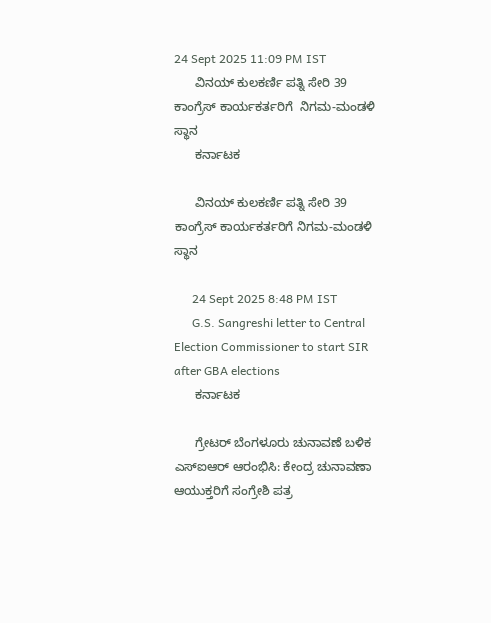24 Sept 2025 11:09 PM IST
      ವಿನಯ್ ಕುಲಕರ್ಣಿ ಪತ್ನಿ ಸೇರಿ 39 ಕಾಂಗ್ರೆಸ್‌ ಕಾರ್ಯಕರ್ತರಿಗೆ  ನಿಗಮ-ಮಂಡಳಿ ಸ್ಥಾನ
      ಕರ್ನಾಟಕ

      ವಿನಯ್ ಕುಲಕರ್ಣಿ ಪತ್ನಿ ಸೇರಿ 39 ಕಾಂಗ್ರೆಸ್‌ ಕಾರ್ಯಕರ್ತರಿಗೆ ನಿಗಮ-ಮಂಡಳಿ ಸ್ಥಾನ

      24 Sept 2025 8:48 PM IST
      G.S. Sangreshi letter to Central Election Commissioner to start SIR after GBA elections
      ಕರ್ನಾಟಕ

      ಗ್ರೇಟರ್ ಬೆಂಗಳೂರು ಚುನಾವಣೆ ಬಳಿಕ ಎಸ್‌ಐಆರ್‌ ಆರಂಭಿಸಿ: ಕೇಂದ್ರ ಚುನಾವಣಾ ಆಯುಕ್ತರಿಗೆ ಸಂಗ್ರೇಶಿ ಪತ್ರ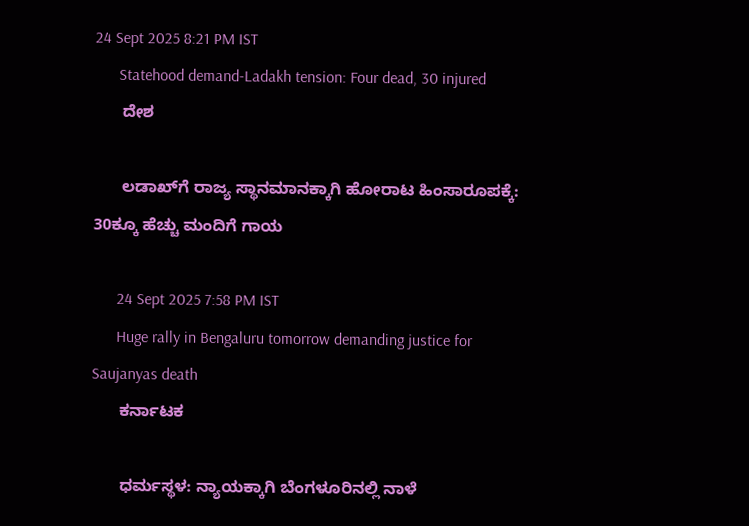24 Sept 2025 8:21 PM IST
      Statehood demand-Ladakh tension: Four dead, 30 injured
      ದೇಶ

      ಲಡಾಖ್‌ಗೆ ರಾಜ್ಯ ಸ್ಥಾನಮಾನಕ್ಕಾಗಿ ಹೋರಾಟ ಹಿಂಸಾರೂಪಕ್ಕೆ: 30ಕ್ಕೂ ಹೆಚ್ಚು ಮಂದಿಗೆ ಗಾಯ

      24 Sept 2025 7:58 PM IST
      Huge rally in Bengaluru tomorrow demanding justice for Saujanyas death
      ಕರ್ನಾಟಕ

      ಧರ್ಮಸ್ಥಳ: ನ್ಯಾಯಕ್ಕಾಗಿ ಬೆಂಗಳೂರಿನಲ್ಲಿ ನಾಳೆ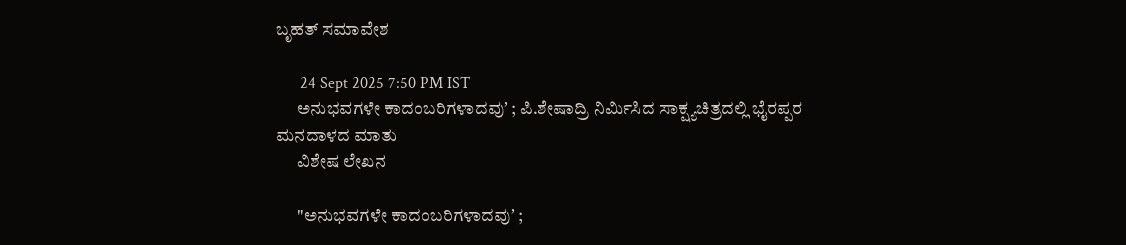ಬೃಹತ್ ಸಮಾವೇಶ

      24 Sept 2025 7:50 PM IST
      ಅನುಭವಗಳೇ ಕಾದಂಬರಿಗಳಾದವುʼ ; ಪಿ.ಶೇಷಾದ್ರಿ ನಿರ್ಮಿಸಿದ ಸಾಕ್ಷ್ಯಚಿತ್ರದಲ್ಲಿ ಭೈರಪ್ಪರ ಮನದಾಳದ ಮಾತು
      ವಿಶೇಷ ಲೇಖನ

      "ಅನುಭವಗಳೇ ಕಾದಂಬರಿಗಳಾದವುʼ ;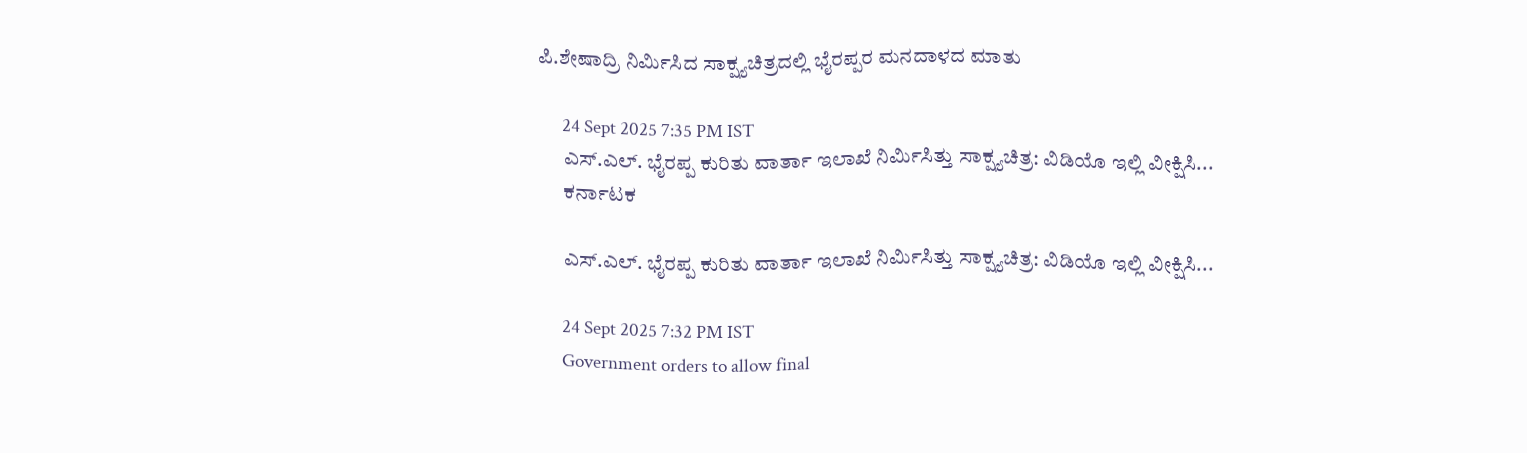ಪಿ.ಶೇಷಾದ್ರಿ ನಿರ್ಮಿಸಿದ ಸಾಕ್ಷ್ಯಚಿತ್ರದಲ್ಲಿ ಭೈರಪ್ಪರ ಮನದಾಳದ ಮಾತು

      24 Sept 2025 7:35 PM IST
      ಎಸ್‌.ಎಲ್‌. ಭೈರಪ್ಪ ಕುರಿತು ವಾರ್ತಾ ಇಲಾಖೆ ನಿರ್ಮಿಸಿತ್ತು ಸಾಕ್ಷ್ಯಚಿತ್ರ: ವಿಡಿಯೊ ಇಲ್ಲಿ ವೀಕ್ಷಿಸಿ...
      ಕರ್ನಾಟಕ

      ಎಸ್‌.ಎಲ್‌. ಭೈರಪ್ಪ ಕುರಿತು ವಾರ್ತಾ ಇಲಾಖೆ ನಿರ್ಮಿಸಿತ್ತು ಸಾಕ್ಷ್ಯಚಿತ್ರ: ವಿಡಿಯೊ ಇಲ್ಲಿ ವೀಕ್ಷಿಸಿ...

      24 Sept 2025 7:32 PM IST
      Government orders to allow final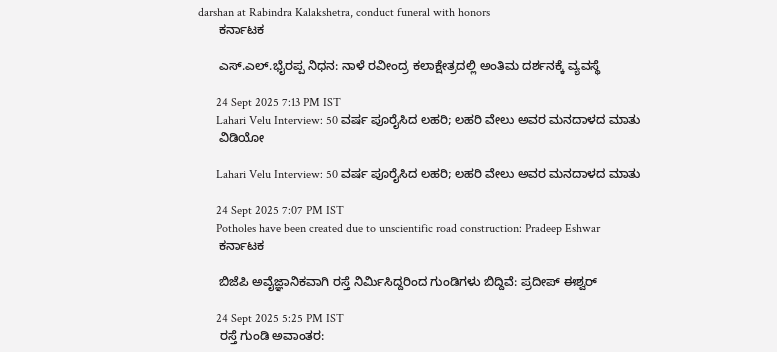darshan at Rabindra Kalakshetra, conduct funeral with honors
      ಕರ್ನಾಟಕ

      ಎಸ್‌.ಎಲ್‌.ಭೈರಪ್ಪ ನಿಧನ: ನಾಳೆ ರವೀಂದ್ರ ಕಲಾಕ್ಷೇತ್ರದಲ್ಲಿ ಅಂತಿಮ ದರ್ಶನಕ್ಕೆ ವ್ಯವಸ್ಥೆ

      24 Sept 2025 7:13 PM IST
      Lahari Velu Interview: 50 ವರ್ಷ ಪೂರೈಸಿದ ಲಹರಿ; ಲಹರಿ ವೇಲು ಅವರ ಮನದಾಳದ ಮಾತು
      ವಿಡಿಯೋ

      Lahari Velu Interview: 50 ವರ್ಷ ಪೂರೈಸಿದ ಲಹರಿ; ಲಹರಿ ವೇಲು ಅವರ ಮನದಾಳದ ಮಾತು

      24 Sept 2025 7:07 PM IST
      Potholes have been created due to unscientific road construction: Pradeep Eshwar
      ಕರ್ನಾಟಕ

      ಬಿಜೆಪಿ ಅವೈಜ್ಞಾನಿಕವಾಗಿ ರಸ್ತೆ ನಿರ್ಮಿಸಿದ್ದರಿಂದ ಗುಂಡಿಗಳು ಬಿದ್ದಿವೆ: ಪ್ರದೀಪ್‌ ಈಶ್ವರ್‌

      24 Sept 2025 5:25 PM IST
      ರಸ್ತೆ ಗುಂಡಿ ಅವಾಂತರ: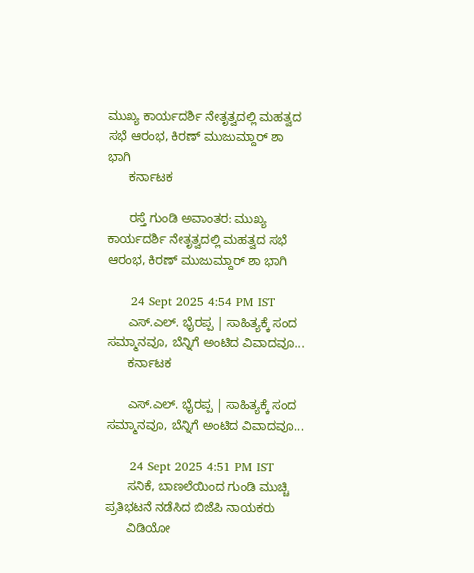ಮುಖ್ಯ ಕಾರ್ಯದರ್ಶಿ ನೇತೃತ್ವದಲ್ಲಿ ಮಹತ್ವದ ಸಭೆ ಆರಂಭ, ಕಿರಣ್‌ ಮುಜುಮ್ದಾರ್ ಶಾ ಭಾಗಿ
      ಕರ್ನಾಟಕ

      ರಸ್ತೆ ಗುಂಡಿ ಅವಾಂತರ: ಮುಖ್ಯ ಕಾರ್ಯದರ್ಶಿ ನೇತೃತ್ವದಲ್ಲಿ ಮಹತ್ವದ ಸಭೆ ಆರಂಭ, ಕಿರಣ್‌ ಮುಜುಮ್ದಾರ್ ಶಾ ಭಾಗಿ

      24 Sept 2025 4:54 PM IST
      ಎಸ್.ಎಲ್‌. ಭೈರಪ್ಪ | ಸಾಹಿತ್ಯಕ್ಕೆ ಸಂದ ಸಮ್ಮಾನವೂ, ಬೆನ್ನಿಗೆ ಅಂಟಿದ ವಿವಾದವೂ...
      ಕರ್ನಾಟಕ

      ಎಸ್.ಎಲ್‌. ಭೈರಪ್ಪ | ಸಾಹಿತ್ಯಕ್ಕೆ ಸಂದ ಸಮ್ಮಾನವೂ, ಬೆನ್ನಿಗೆ ಅಂಟಿದ ವಿವಾದವೂ...

      24 Sept 2025 4:51 PM IST
      ಸನಿಕೆ, ಬಾಣಲೆಯಿಂದ ಗುಂಡಿ ಮುಚ್ಚಿ ಪ್ರತಿಭಟನೆ ನಡೆಸಿದ ಬಿಜೆಪಿ ನಾಯಕರು
      ವಿಡಿಯೋ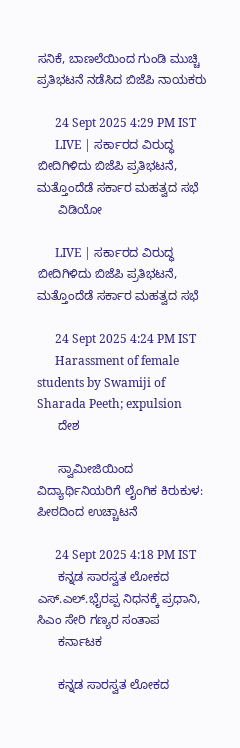ಸನಿಕೆ, ಬಾಣಲೆಯಿಂದ ಗುಂಡಿ ಮುಚ್ಚಿ ಪ್ರತಿಭಟನೆ ನಡೆಸಿದ ಬಿಜೆಪಿ ನಾಯಕರು

      24 Sept 2025 4:29 PM IST
      LIVE | ಸರ್ಕಾರದ ವಿರುದ್ಧ ಬೀದಿಗಿಳಿದು ಬಿಜೆಪಿ ಪ್ರತಿಭಟನೆ, ಮತ್ತೊಂದೆಡೆ ಸರ್ಕಾರ ಮಹತ್ವದ ಸಭೆ
      ವಿಡಿಯೋ

      LIVE | ಸರ್ಕಾರದ ವಿರುದ್ಧ ಬೀದಿಗಿಳಿದು ಬಿಜೆಪಿ ಪ್ರತಿಭಟನೆ, ಮತ್ತೊಂದೆಡೆ ಸರ್ಕಾರ ಮಹತ್ವದ ಸಭೆ

      24 Sept 2025 4:24 PM IST
      Harassment of female students by Swamiji of Sharada Peeth; expulsion
      ದೇಶ

      ಸ್ವಾಮೀಜಿಯಿಂದ ವಿದ್ಯಾರ್ಥಿನಿಯರಿಗೆ ಲೈಂಗಿಕ ಕಿರುಕುಳ: ಪೀಠದಿಂದ ಉಚ್ಚಾಟನೆ

      24 Sept 2025 4:18 PM IST
      ಕನ್ನಡ ಸಾರಸ್ವತ ಲೋಕದ ಎಸ್.ಎಲ್.ಭೈರಪ್ಪ ನಿಧನಕ್ಕೆ ಪ್ರಧಾನಿ, ಸಿಎಂ ಸೇರಿ ಗಣ್ಯರ ಸಂತಾಪ
      ಕರ್ನಾಟಕ

      ಕನ್ನಡ ಸಾರಸ್ವತ ಲೋಕದ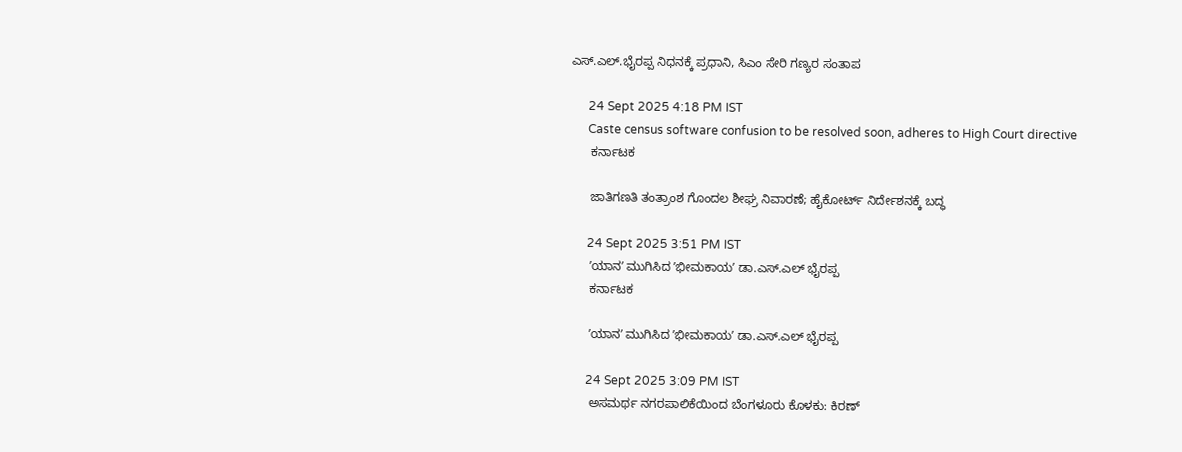ಎಸ್.ಎಲ್.ಭೈರಪ್ಪ ನಿಧನಕ್ಕೆ ಪ್ರಧಾನಿ, ಸಿಎಂ ಸೇರಿ ಗಣ್ಯರ ಸಂತಾಪ

      24 Sept 2025 4:18 PM IST
      Caste census software confusion to be resolved soon, adheres to High Court directive
      ಕರ್ನಾಟಕ

      ಜಾತಿಗಣತಿ ತಂತ್ರಾಂಶ ಗೊಂದಲ ಶೀಘ್ರ ನಿವಾರಣೆ; ಹೈಕೋರ್ಟ್‌ ನಿರ್ದೇಶನಕ್ಕೆ ಬದ್ಧ

      24 Sept 2025 3:51 PM IST
      ʼಯಾನʼ ಮುಗಿಸಿದ ʼಭೀಮಕಾಯʼ ಡಾ.ಎಸ್‌.ಎಲ್ ಭೈರಪ್ಪ
      ಕರ್ನಾಟಕ

      ʼಯಾನʼ ಮುಗಿಸಿದ ʼಭೀಮಕಾಯʼ ಡಾ.ಎಸ್‌.ಎಲ್ ಭೈರಪ್ಪ

      24 Sept 2025 3:09 PM IST
      ಅಸಮರ್ಥ ನಗರಪಾಲಿಕೆಯಿಂದ ಬೆಂಗಳೂರು ಕೊಳಕು: ಕಿರಣ್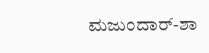ಮಜುಂದಾರ್-ಶಾ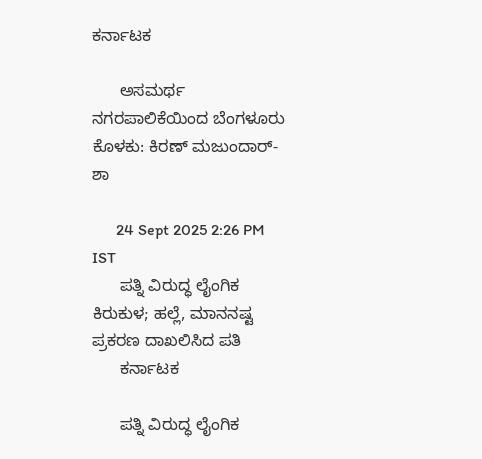ಕರ್ನಾಟಕ

      ಅಸಮರ್ಥ ನಗರಪಾಲಿಕೆಯಿಂದ ಬೆಂಗಳೂರು ಕೊಳಕು: ಕಿರಣ್ ಮಜುಂದಾರ್-ಶಾ

      24 Sept 2025 2:26 PM IST
      ಪತ್ನಿ ವಿರುದ್ಧ ಲೈಂಗಿಕ ಕಿರುಕುಳ; ಹಲ್ಲೆ, ಮಾನನಷ್ಟ ಪ್ರಕರಣ ದಾಖಲಿಸಿದ ಪತಿ
      ಕರ್ನಾಟಕ

      ಪತ್ನಿ ವಿರುದ್ಧ ಲೈಂಗಿಕ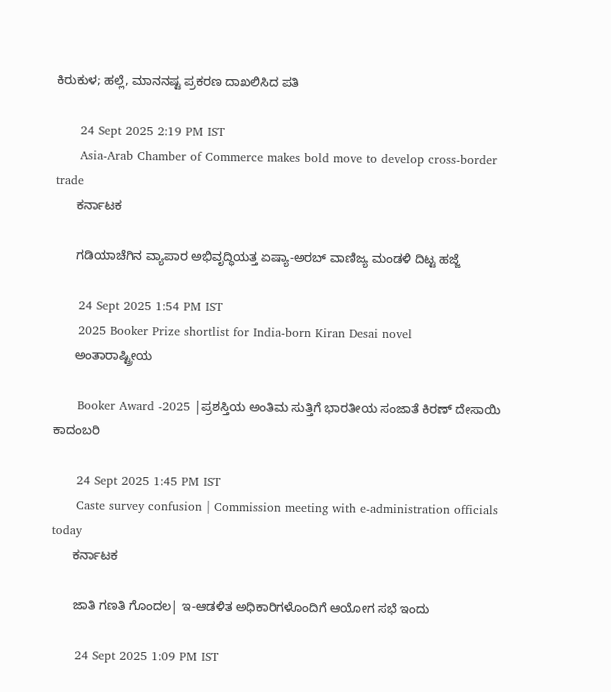ಕಿರುಕುಳ; ಹಲ್ಲೆ, ಮಾನನಷ್ಟ ಪ್ರಕರಣ ದಾಖಲಿಸಿದ ಪತಿ

      24 Sept 2025 2:19 PM IST
      Asia-Arab Chamber of Commerce makes bold move to develop cross-border trade
      ಕರ್ನಾಟಕ

      ಗಡಿಯಾಚೆಗಿನ ವ್ಯಾಪಾರ ಅಭಿವೃದ್ಧಿಯತ್ತ ಏಷ್ಯಾ-ಅರಬ್ ವಾಣಿಜ್ಯ ಮಂಡಳಿ ದಿಟ್ಟ ಹಜ್ಜೆ

      24 Sept 2025 1:54 PM IST
      2025 Booker Prize shortlist for India-born Kiran Desai novel
      ಅಂತಾರಾಷ್ಟ್ರೀಯ

      Booker Award -2025 |ಪ್ರಶಸ್ತಿಯ ಅಂತಿಮ ಸುತ್ತಿಗೆ ಭಾರತೀಯ ಸಂಜಾತೆ ಕಿರಣ್ ದೇಸಾಯಿ ಕಾದಂಬರಿ

      24 Sept 2025 1:45 PM IST
      Caste survey confusion | Commission meeting with e-administration officials today
      ಕರ್ನಾಟಕ

      ಜಾತಿ ಗಣತಿ ಗೊಂದಲ| ಇ-ಆಡಳಿತ ಅಧಿಕಾರಿಗಳೊಂದಿಗೆ ಆಯೋಗ ಸಭೆ ಇಂದು

      24 Sept 2025 1:09 PM IST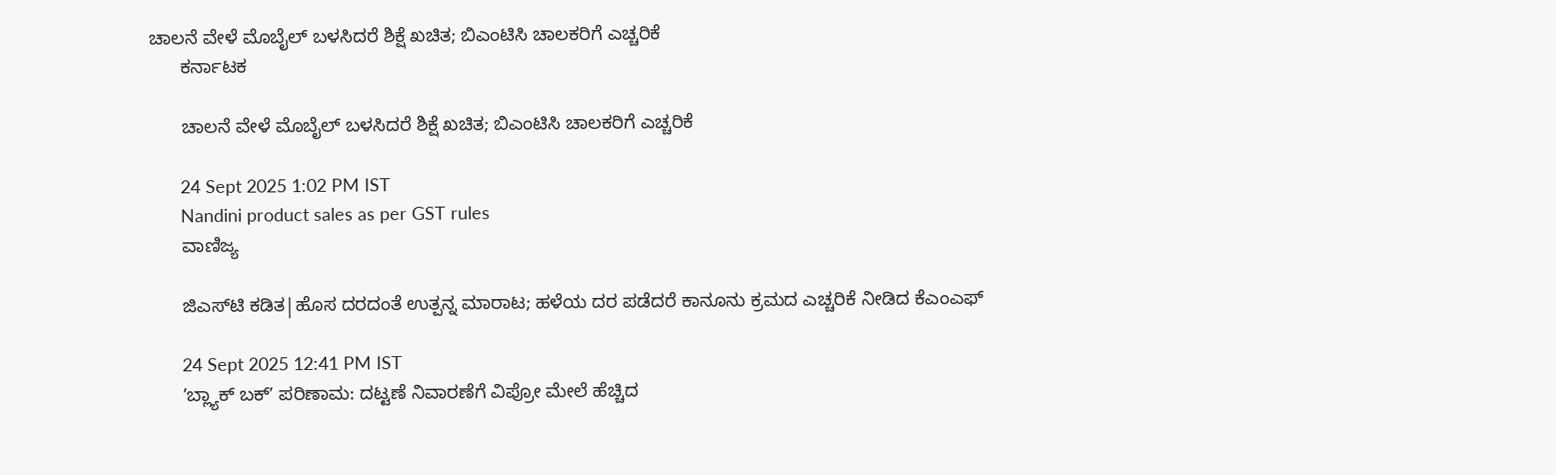ಚಾಲನೆ ವೇಳೆ ಮೊಬೈಲ್ ಬಳಸಿದರೆ ಶಿಕ್ಷೆ ಖಚಿತ; ಬಿಎಂಟಿಸಿ ಚಾಲಕರಿಗೆ ಎಚ್ಚರಿಕೆ
      ಕರ್ನಾಟಕ

      ಚಾಲನೆ ವೇಳೆ ಮೊಬೈಲ್ ಬಳಸಿದರೆ ಶಿಕ್ಷೆ ಖಚಿತ; ಬಿಎಂಟಿಸಿ ಚಾಲಕರಿಗೆ ಎಚ್ಚರಿಕೆ

      24 Sept 2025 1:02 PM IST
      Nandini product sales as per GST rules
      ವಾಣಿಜ್ಯ

      ಜಿಎಸ್‌ಟಿ ಕಡಿತ|ಹೊಸ ದರದಂತೆ ಉತ್ಪನ್ನ ಮಾರಾಟ; ಹಳೆಯ ದರ ಪಡೆದರೆ ಕಾನೂನು ಕ್ರಮದ ಎಚ್ಚರಿಕೆ ನೀಡಿದ ಕೆಎಂಎಫ್‌

      24 Sept 2025 12:41 PM IST
      ʼಬ್ಲ್ಯಾಕ್‌ ಬಕ್‌ʼ ಪರಿಣಾಮ: ದಟ್ಟಣೆ ನಿವಾರಣೆಗೆ ವಿಪ್ರೋ ಮೇಲೆ ಹೆಚ್ಚಿದ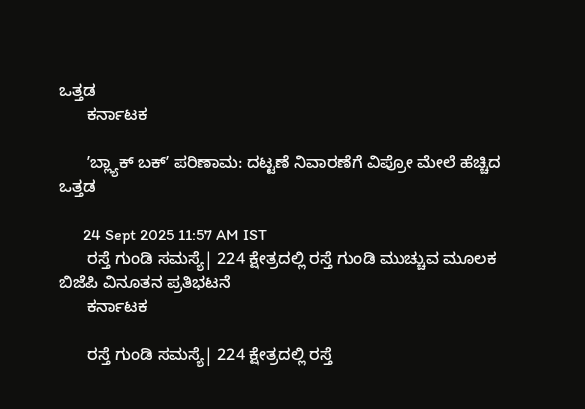ಒತ್ತಡ
      ಕರ್ನಾಟಕ

      ʼಬ್ಲ್ಯಾಕ್‌ ಬಕ್‌ʼ ಪರಿಣಾಮ: ದಟ್ಟಣೆ ನಿವಾರಣೆಗೆ ವಿಪ್ರೋ ಮೇಲೆ ಹೆಚ್ಚಿದ ಒತ್ತಡ

      24 Sept 2025 11:57 AM IST
      ರಸ್ತೆ ಗುಂಡಿ‌ ಸಮಸ್ಯೆ| 224 ಕ್ಷೇತ್ರದಲ್ಲಿ ರಸ್ತೆ ಗುಂಡಿ ಮುಚ್ಚುವ ಮೂಲಕ ಬಿಜೆಪಿ ವಿನೂತನ ಪ್ರತಿಭಟನೆ
      ಕರ್ನಾಟಕ

      ರಸ್ತೆ ಗುಂಡಿ‌ ಸಮಸ್ಯೆ| 224 ಕ್ಷೇತ್ರದಲ್ಲಿ ರಸ್ತೆ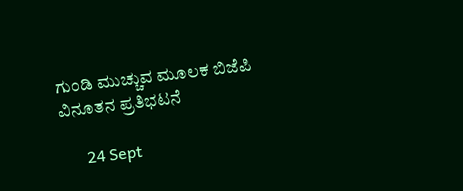ಗುಂಡಿ ಮುಚ್ಚುವ ಮೂಲಕ ಬಿಜೆಪಿ ವಿನೂತನ ಪ್ರತಿಭಟನೆ

      24 Sept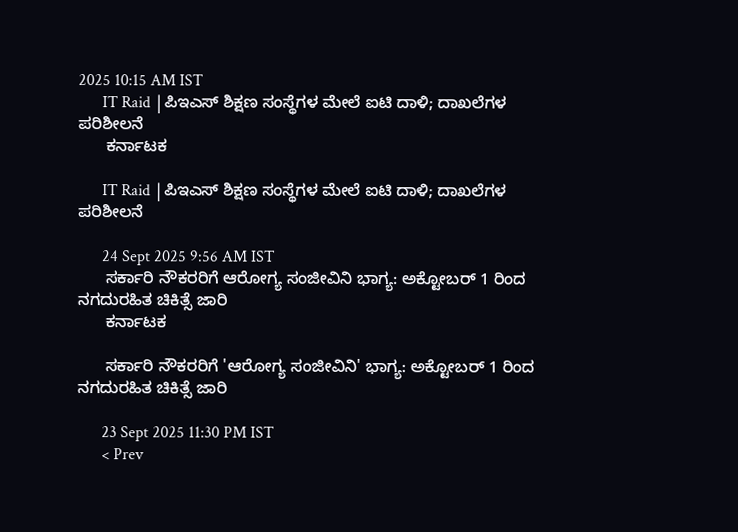2025 10:15 AM IST
      IT Raid |ಪಿಇಎಸ್ ಶಿಕ್ಷಣ ಸಂಸ್ಥೆಗಳ ಮೇಲೆ ಐಟಿ ದಾಳಿ; ದಾಖಲೆಗಳ ಪರಿಶೀಲನೆ
      ಕರ್ನಾಟಕ

      IT Raid |ಪಿಇಎಸ್ ಶಿಕ್ಷಣ ಸಂಸ್ಥೆಗಳ ಮೇಲೆ ಐಟಿ ದಾಳಿ; ದಾಖಲೆಗಳ ಪರಿಶೀಲನೆ

      24 Sept 2025 9:56 AM IST
      ಸರ್ಕಾರಿ ನೌಕರರಿಗೆ ಆರೋಗ್ಯ ಸಂಜೀವಿನಿ ಭಾಗ್ಯ: ಅಕ್ಟೋಬರ್ 1 ರಿಂದ ನಗದುರಹಿತ ಚಿಕಿತ್ಸೆ ಜಾರಿ
      ಕರ್ನಾಟಕ

      ಸರ್ಕಾರಿ ನೌಕರರಿಗೆ 'ಆರೋಗ್ಯ ಸಂಜೀವಿನಿ' ಭಾಗ್ಯ: ಅಕ್ಟೋಬರ್ 1 ರಿಂದ ನಗದುರಹಿತ ಚಿಕಿತ್ಸೆ ಜಾರಿ

      23 Sept 2025 11:30 PM IST
      < Prev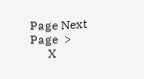Page Next Page  >
      X